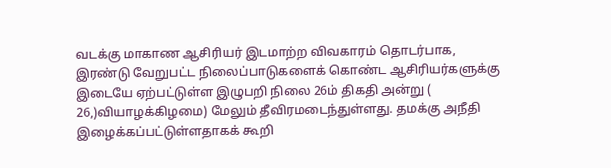வடக்கு மாகாண ஆசிரியர் இடமாற்ற விவகாரம் தொடர்பாக, இரண்டு வேறுபட்ட நிலைப்பாடுகளைக் கொண்ட ஆசிரியர்களுக்கு இடையே ஏற்பட்டுள்ள இழுபறி நிலை 26ம் திகதி அன்று ( 26,)வியாழக்கிழமை) மேலும் தீவிரமடைந்துள்ளது. தமக்கு அநீதி இழைக்கப்பட்டுள்ளதாகக் கூறி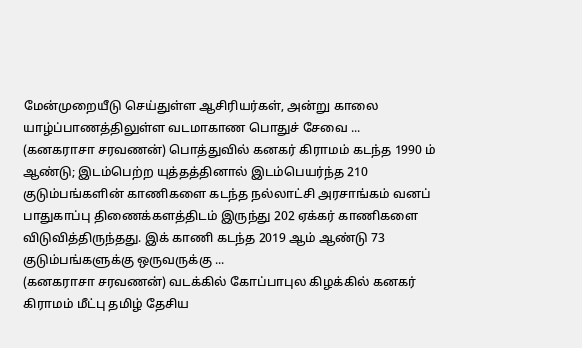மேன்முறையீடு செய்துள்ள ஆசிரியர்கள், அன்று காலை யாழ்ப்பாணத்திலுள்ள வடமாகாண பொதுச் சேவை ...
(கனகராசா சரவணன்) பொத்துவில் கனகர் கிராமம் கடந்த 1990 ம் ஆண்டு; இடம்பெற்ற யுத்தத்தினால் இடம்பெயர்ந்த 210 குடும்பங்களின் காணிகளை கடந்த நல்லாட்சி அரசாங்கம் வனப் பாதுகாப்பு திணைக்களத்திடம் இருந்து 202 ஏக்கர் காணிகளை விடுவித்திருந்தது. இக் காணி கடந்த 2019 ஆம் ஆண்டு 73 குடும்பங்களுக்கு ஒருவருக்கு ...
(கனகராசா சரவணன்) வடக்கில் கோப்பாபுல கிழக்கில் கனகர் கிராமம் மீட்பு தமிழ் தேசிய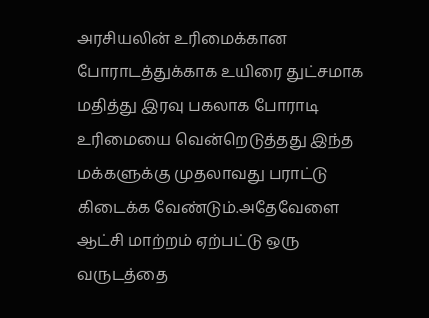அரசியலின் உரிமைக்கான போராடத்துக்காக உயிரை துட்சமாக மதித்து இரவு பகலாக போராடி உரிமையை வென்றெடுத்தது இந்த மக்களுக்கு முதலாவது பராட்டு கிடைக்க வேண்டும்.அதேவேளை ஆட்சி மாற்றம் ஏற்பட்டு ஒரு வருடத்தை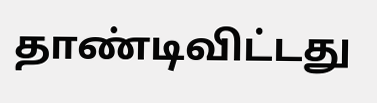தாண்டிவிட்டது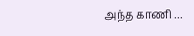அந்த காணி ...